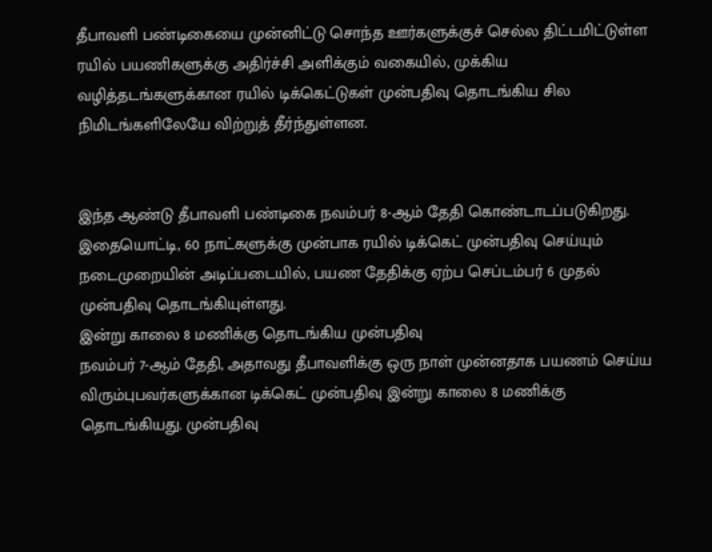தீபாவளி பண்டிகையை முன்னிட்டு சொந்த ஊர்களுக்குச் செல்ல திட்டமிட்டுள்ள ரயில் பயணிகளுக்கு அதிர்ச்சி அளிக்கும் வகையில், முக்கிய வழித்தடங்களுக்கான ரயில் டிக்கெட்டுகள் முன்பதிவு தொடங்கிய சில நிமிடங்களிலேயே விற்றுத் தீர்ந்துள்ளன.


இந்த ஆண்டு தீபாவளி பண்டிகை நவம்பர் 8-ஆம் தேதி கொண்டாடப்படுகிறது. இதையொட்டி, 60 நாட்களுக்கு முன்பாக ரயில் டிக்கெட் முன்பதிவு செய்யும் நடைமுறையின் அடிப்படையில், பயண தேதிக்கு ஏற்ப செப்டம்பர் 6 முதல் முன்பதிவு தொடங்கியுள்ளது.
இன்று காலை 8 மணிக்கு தொடங்கிய முன்பதிவு
நவம்பர் 7-ஆம் தேதி, அதாவது தீபாவளிக்கு ஒரு நாள் முன்னதாக பயணம் செய்ய விரும்புபவர்களுக்கான டிக்கெட் முன்பதிவு இன்று காலை 8 மணிக்கு தொடங்கியது. முன்பதிவு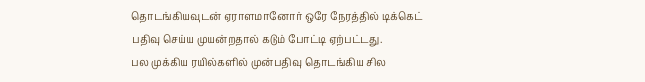தொடங்கியவுடன் ஏராளமானோர் ஒரே நேரத்தில் டிக்கெட் பதிவு செய்ய முயன்றதால் கடும் போட்டி ஏற்பட்டது.
பல முக்கிய ரயில்களில் முன்பதிவு தொடங்கிய சில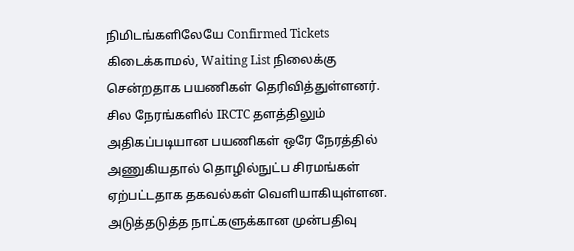நிமிடங்களிலேயே Confirmed Tickets கிடைக்காமல், Waiting List நிலைக்கு சென்றதாக பயணிகள் தெரிவித்துள்ளனர். சில நேரங்களில் IRCTC தளத்திலும் அதிகப்படியான பயணிகள் ஒரே நேரத்தில் அணுகியதால் தொழில்நுட்ப சிரமங்கள் ஏற்பட்டதாக தகவல்கள் வெளியாகியுள்ளன.
அடுத்தடுத்த நாட்களுக்கான முன்பதிவு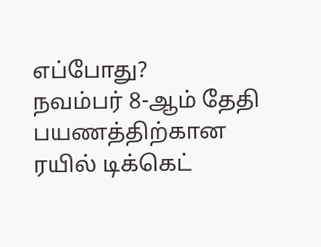எப்போது?
நவம்பர் 8-ஆம் தேதி பயணத்திற்கான ரயில் டிக்கெட்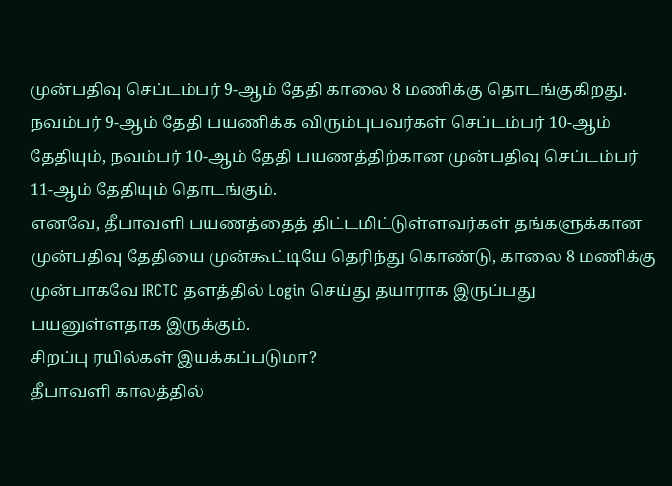முன்பதிவு செப்டம்பர் 9-ஆம் தேதி காலை 8 மணிக்கு தொடங்குகிறது.
நவம்பர் 9-ஆம் தேதி பயணிக்க விரும்புபவர்கள் செப்டம்பர் 10-ஆம் தேதியும், நவம்பர் 10-ஆம் தேதி பயணத்திற்கான முன்பதிவு செப்டம்பர் 11-ஆம் தேதியும் தொடங்கும்.
எனவே, தீபாவளி பயணத்தைத் திட்டமிட்டுள்ளவர்கள் தங்களுக்கான முன்பதிவு தேதியை முன்கூட்டியே தெரிந்து கொண்டு, காலை 8 மணிக்கு முன்பாகவே IRCTC தளத்தில் Login செய்து தயாராக இருப்பது பயனுள்ளதாக இருக்கும்.
சிறப்பு ரயில்கள் இயக்கப்படுமா?
தீபாவளி காலத்தில்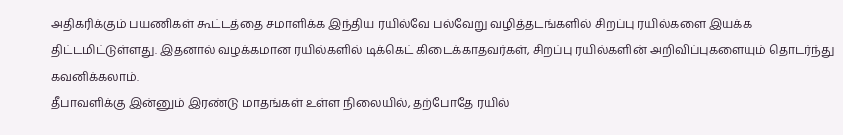அதிகரிக்கும் பயணிகள் கூட்டத்தை சமாளிக்க இந்திய ரயில்வே பல்வேறு வழித்தடங்களில் சிறப்பு ரயில்களை இயக்க திட்டமிட்டுள்ளது. இதனால் வழக்கமான ரயில்களில் டிக்கெட் கிடைக்காதவர்கள், சிறப்பு ரயில்களின் அறிவிப்புகளையும் தொடர்ந்து கவனிக்கலாம்.
தீபாவளிக்கு இன்னும் இரண்டு மாதங்கள் உள்ள நிலையில், தற்போதே ரயில்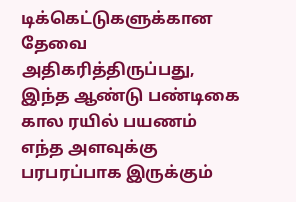டிக்கெட்டுகளுக்கான தேவை அதிகரித்திருப்பது, இந்த ஆண்டு பண்டிகை கால ரயில் பயணம் எந்த அளவுக்கு பரபரப்பாக இருக்கும்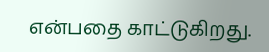என்பதை காட்டுகிறது.